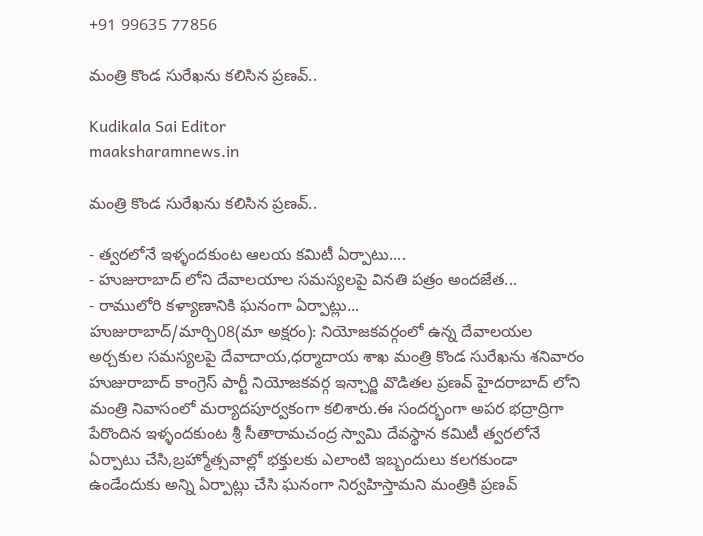+91 99635 77856

మంత్రి కొండ సురేఖను కలిసిన ప్రణవ్..

Kudikala Sai Editor
maaksharamnews.in

మంత్రి కొండ సురేఖను కలిసిన ప్రణవ్..

- త్వరలోనే ఇళ్ళందకుంట ఆలయ కమిటీ ఏర్పాటు....
- హుజురాబాద్ లోని దేవాలయాల సమస్యలపై వినతి పత్రం అందజేత...
- రాములోరి కళ్యాణానికి ఘనంగా ఏర్పాట్లు...
హుజురాబాద్/మార్చి08(మా అక్షరం): నియోజకవర్గంలో ఉన్న దేవాలయల అర్చకుల సమస్యలపై దేవాదాయ,ధర్మాదాయ శాఖ మంత్రి కొండ సురేఖను శనివారం హుజురాబాద్ కాంగ్రెస్ పార్టీ నియోజకవర్గ ఇన్చార్జి వొడితల ప్రణవ్ హైదరాబాద్ లోని మంత్రి నివాసంలో మర్యాదపూర్వకంగా కలిశారు.ఈ సందర్భంగా అపర భద్రాద్రిగా పేరొందిన ఇళ్ళందకుంట శ్రీ సీతారామచంద్ర స్వామి దేవస్థాన కమిటీ త్వరలోనే ఏర్పాటు చేసి,బ్రహ్మోత్సవాల్లో భక్తులకు ఎలాంటి ఇబ్బందులు కలగకుండా ఉండేందుకు అన్ని ఏర్పాట్లు చేసి ఘనంగా నిర్వహిస్తామని మంత్రికి ప్రణవ్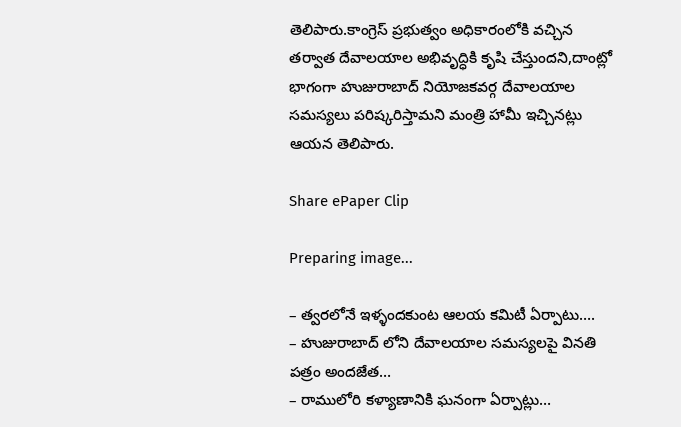తెలిపారు.కాంగ్రెస్ ప్రభుత్వం అధికారంలోకి వచ్చిన తర్వాత దేవాలయాల అభివృద్ధికి కృషి చేస్తుందని,దాంట్లో భాగంగా హుజురాబాద్ నియోజకవర్గ దేవాలయాల సమస్యలు పరిష్కరిస్తామని మంత్రి హామీ ఇచ్చినట్లు ఆయన తెలిపారు.

Share ePaper Clip

Preparing image...

– త్వరలోనే ఇళ్ళందకుంట ఆలయ కమిటీ ఏర్పాటు….
– హుజురాబాద్ లోని దేవాలయాల సమస్యలపై వినతి పత్రం అందజేత…
– రాములోరి కళ్యాణానికి ఘనంగా ఏర్పాట్లు…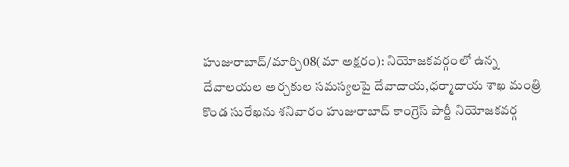హుజురాబాద్/మార్చి08(మా అక్షరం): నియోజకవర్గంలో ఉన్న దేవాలయల అర్చకుల సమస్యలపై దేవాదాయ,ధర్మాదాయ శాఖ మంత్రి కొండ సురేఖను శనివారం హుజురాబాద్ కాంగ్రెస్ పార్టీ నియోజకవర్గ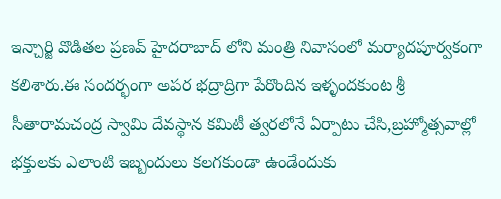ఇన్చార్జి వొడితల ప్రణవ్ హైదరాబాద్ లోని మంత్రి నివాసంలో మర్యాదపూర్వకంగా కలిశారు.ఈ సందర్భంగా అపర భద్రాద్రిగా పేరొందిన ఇళ్ళందకుంట శ్రీ సీతారామచంద్ర స్వామి దేవస్థాన కమిటీ త్వరలోనే ఏర్పాటు చేసి,బ్రహ్మోత్సవాల్లో భక్తులకు ఎలాంటి ఇబ్బందులు కలగకుండా ఉండేందుకు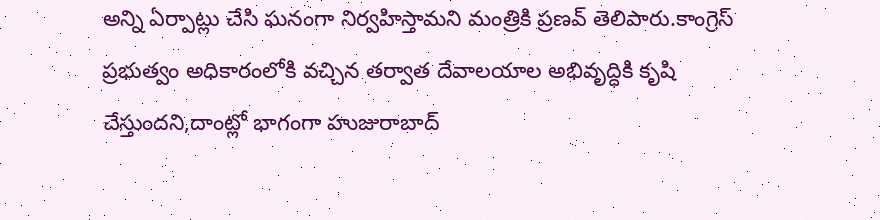అన్ని ఏర్పాట్లు చేసి ఘనంగా నిర్వహిస్తామని మంత్రికి ప్రణవ్ తెలిపారు.కాంగ్రెస్ ప్రభుత్వం అధికారంలోకి వచ్చిన తర్వాత దేవాలయాల అభివృద్ధికి కృషి చేస్తుందని,దాంట్లో భాగంగా హుజురాబాద్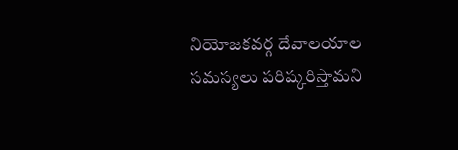నియోజకవర్గ దేవాలయాల సమస్యలు పరిష్కరిస్తామని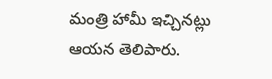మంత్రి హామీ ఇచ్చినట్లు ఆయన తెలిపారు.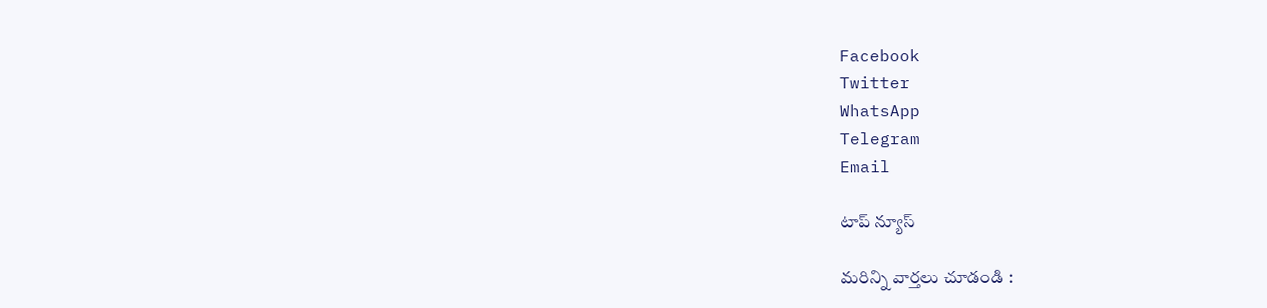Facebook
Twitter
WhatsApp
Telegram
Email

టాప్ న్యూస్

మరిన్ని వార్తలు చూడండి :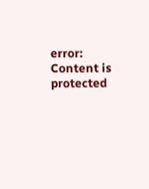error: Content is protected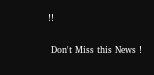!!

 Don't Miss this News !